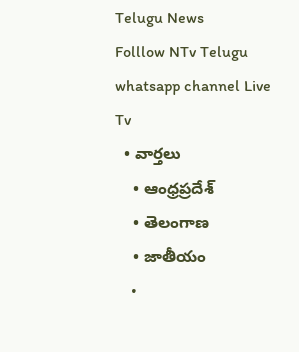Telugu News
Folllow NTv Telugu whatsapp channel Live Tv
  • వార్తలు
    • ఆంధ్రప్రదేశ్
    • తెలంగాణ
    • జాతీయం
    •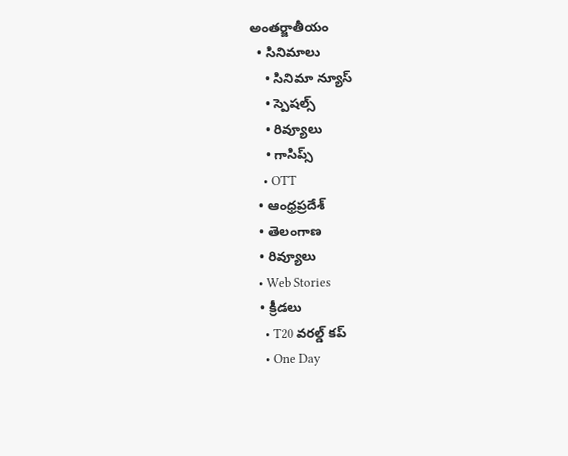అంతర్జాతీయం
  • సినిమాలు
    • సినిమా న్యూస్
    • స్పెషల్స్
    • రివ్యూలు
    • గాసిప్స్
    • OTT
  • ఆంధ్రప్రదేశ్
  • తెలంగాణ
  • రివ్యూలు
  • Web Stories
  • క్రీడలు
    • T20 వరల్డ్ కప్
    • One Day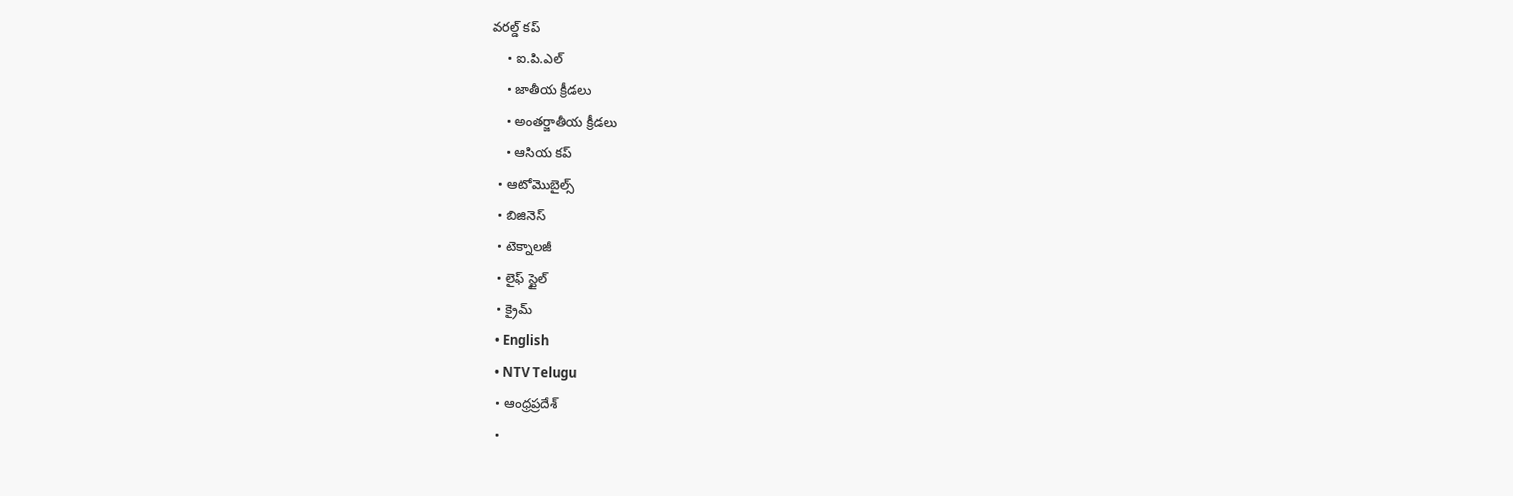వరల్డ్ కప్
    • ఐ.పి.ఎల్
    • జాతీయ క్రీడలు
    • అంతర్జాతీయ క్రీడలు
    • ఆసియ కప్
  • ఆటోమొబైల్స్
  • బిజినెస్‌
  • టెక్నాలజీ
  • లైఫ్ స్టైల్
  • క్రైమ్
  • English
  • NTV Telugu
  • ఆంధ్రప్రదేశ్
  •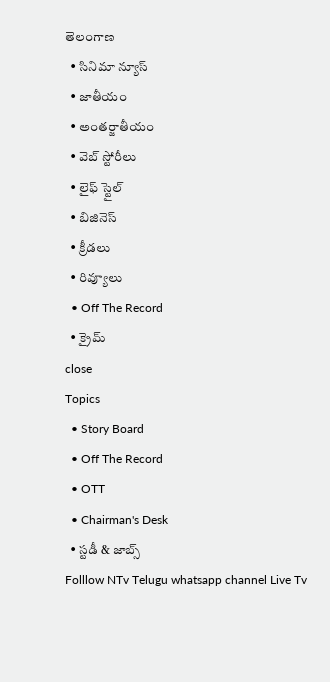తెలంగాణ
  • సినిమా న్యూస్
  • జాతీయం
  • అంతర్జాతీయం
  • వెబ్ స్టోరీలు
  • లైఫ్ స్టైల్
  • బిజినెస్‌
  • క్రీడలు
  • రివ్యూలు
  • Off The Record
  • క్రైమ్
close
Topics
  • Story Board
  • Off The Record
  • OTT
  • Chairman's Desk
  • స్టడీ & జాబ్స్
Folllow NTv Telugu whatsapp channel Live Tv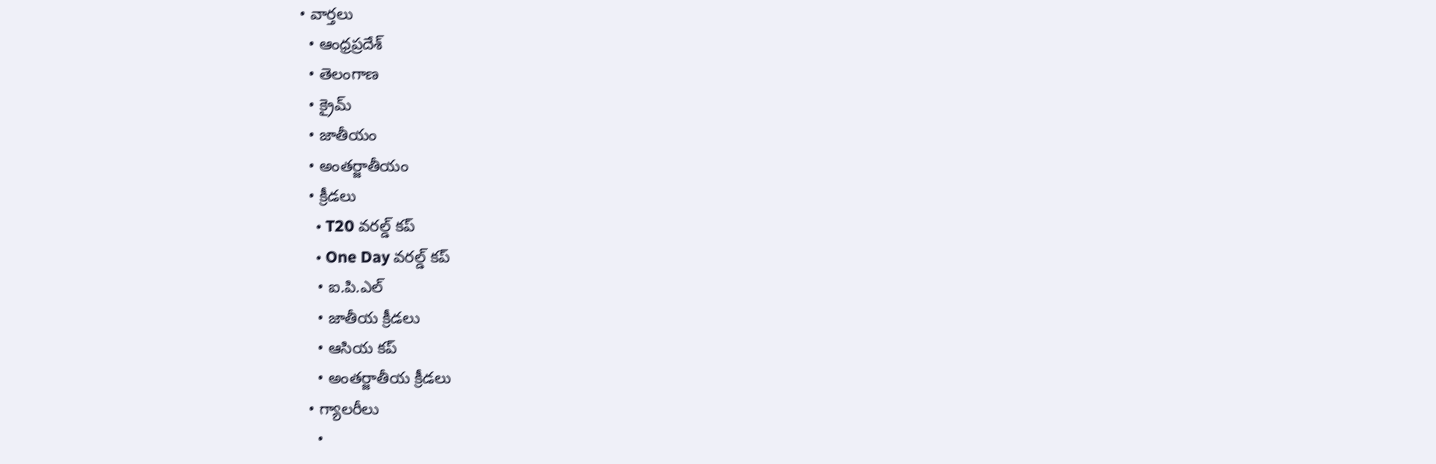• వార్తలు
  • ఆంధ్రప్రదేశ్
  • తెలంగాణ
  • క్రైమ్
  • జాతీయం
  • అంతర్జాతీయం
  • క్రీడలు
    • T20 వరల్డ్ కప్
    • One Day వరల్డ్ కప్
    • ఐ.పి.ఎల్
    • జాతీయ క్రీడలు
    • ఆసియ కప్
    • అంతర్జాతీయ క్రీడలు
  • గ్యాలరీలు
    •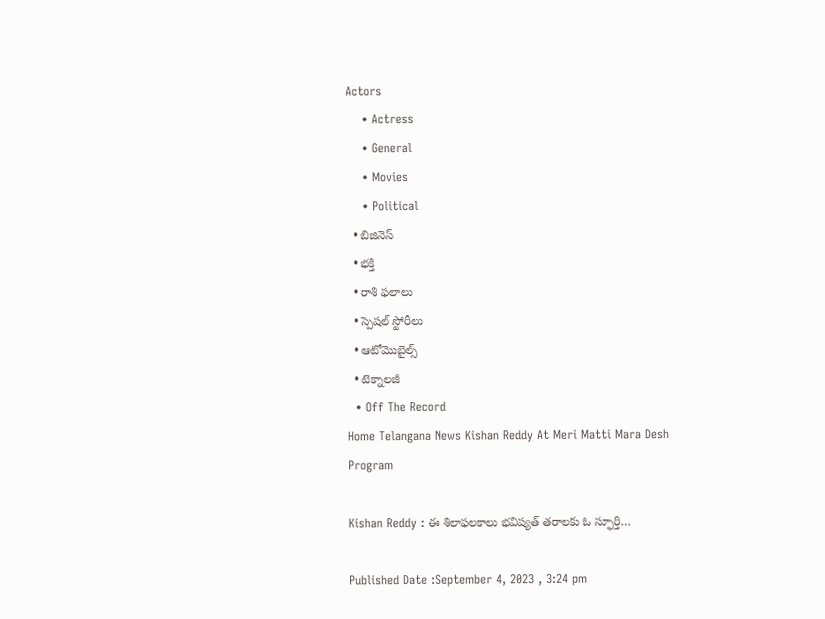Actors
    • Actress
    • General
    • Movies
    • Political
  • బిజినెస్‌
  • భక్తి
  • రాశి ఫలాలు
  • స్పెషల్‌ స్టోరీలు
  • ఆటోమొబైల్స్
  • టెక్నాలజీ
  • Off The Record
Home Telangana News Kishan Reddy At Meri Matti Mara Desh Program

Kishan Reddy : ఈ శిలాఫలకాలు భవిష్యత్ తరాలకు ఓ స్ఫూర్తి…

Published Date :September 4, 2023 , 3:24 pm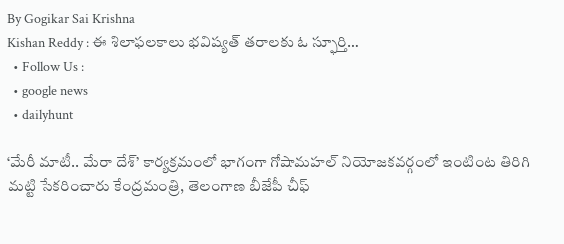By Gogikar Sai Krishna
Kishan Reddy : ఈ శిలాఫలకాలు భవిష్యత్ తరాలకు ఓ స్ఫూర్తి…
  • Follow Us :
  • google news
  • dailyhunt

‘మేరీ మాటీ.. మేరా దేశ్’ కార్యక్రమంలో భాగంగా గోషామహల్ నియోజకవర్గంలో ఇంటింట తిరిగి మట్టి సేకరించారు కేంద్రమంత్రి, తెలంగాణ బీజేపీ చీఫ్‌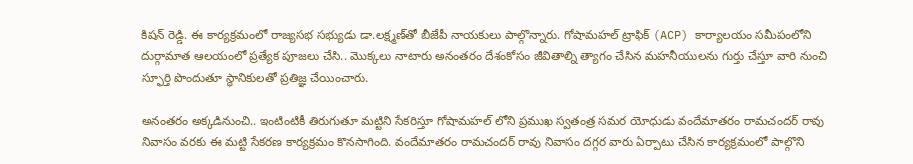కిషన్ రెడ్డి. ఈ కార్యక్రమంలో రాజ్యసభ సభ్యుడు డా.లక్ష్మణ్‌తో బీజేపీ నాయకులు పాల్గొన్నారు. గోషామహల్ ట్రాఫిక్ (ACP) కార్యాలయం సమీపంలోని దుర్గామాత ఆలయంలో ప్రత్యేక పూజలు చేసి.. మొక్కలు నాటారు అనంతరం దేశంకోసం జీవితాల్ని త్యాగం చేసిన మహనీయులను గుర్తు చేస్తూ వారి నుంచి స్ఫూర్తి పొందుతూ స్థానికులతో ప్రతిజ్ఞ చేయించారు.

అనంతరం అక్కడినుంచి.. ఇంటింటికీ తిరుగుతూ మట్టిని సేకరిస్తూ గోషామహల్ లోని ప్రముఖ స్వతంత్ర సమర యోధుడు వందేమాతరం రామచందర్ రావు నివాసం వరకు ఈ మట్టి సేకరణ కార్యక్రమం కొనసాగింది. వందేమాతరం రామచందర్ రావు నివాసం దగ్గర వారు ఏర్పాటు చేసిన కార్యక్రమంలో పాల్గొని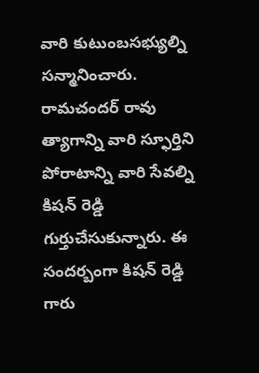వారి కుటుంబసభ్యుల్ని సన్మానించారు. రామచందర్ రావు త్యాగాన్ని వారి స్ఫూర్తిని పోరాటాన్ని వారి సేవల్ని కిషన్ రెడ్డి గుర్తుచేసుకున్నారు. ఈ సందర్బంగా కిషన్ రెడ్డి గారు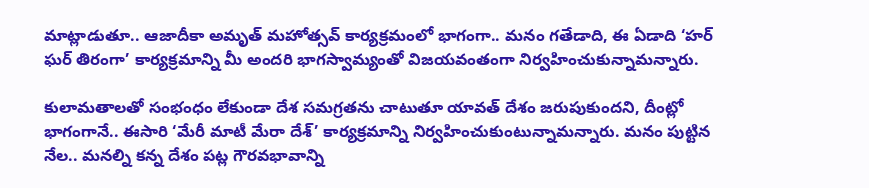మాట్లాడుతూ.. ఆజాదీకా అమృత్ మహోత్సవ్ కార్యక్రమంలో భాగంగా.. మనం గతేడాది, ఈ ఏడాది ‘హర్ ఘర్ తిరంగా’ కార్యక్రమాన్ని మీ అందరి భాగస్వామ్యంతో విజయవంతంగా నిర్వహించుకున్నామన్నారు.

కులామతాలతో సంభంధం లేకుండా దేశ సమగ్రతను చాటుతూ యావత్ దేశం జరుపుకుందని, దీంట్లో భాగంగానే.. ఈసారి ‘మేరీ మాటీ మేరా దేశ్’ కార్యక్రమాన్ని నిర్వహించుకుంటున్నామన్నారు. మనం పుట్టిన నేల.. మనల్ని కన్న దేశం పట్ల గౌరవభావాన్ని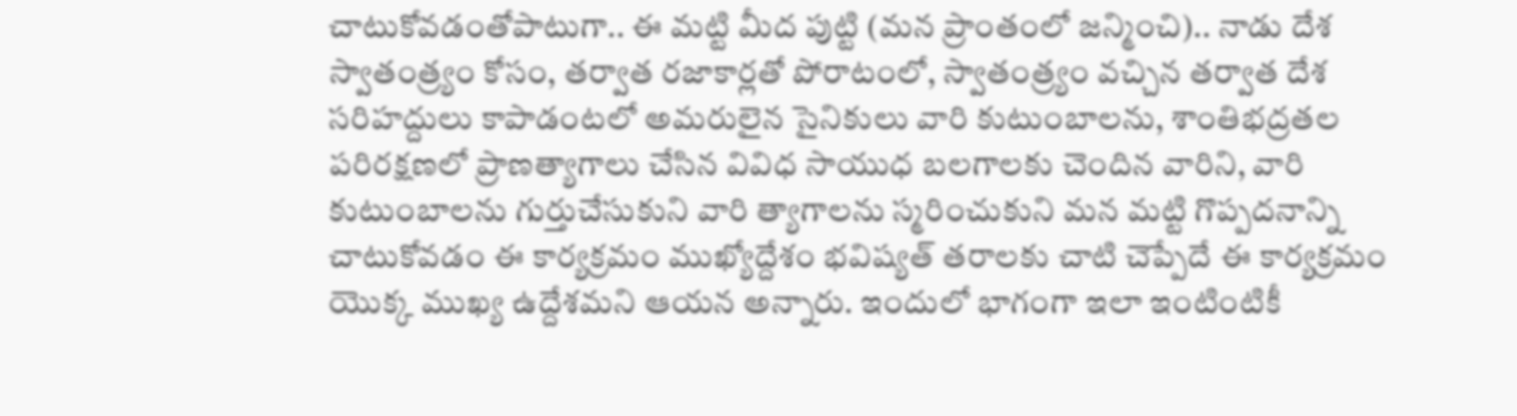చాటుకోవడంతోపాటుగా.. ఈ మట్టి మీద పుట్టి (మన ప్రాంతంలో జన్మించి).. నాడు దేశ స్వాతంత్ర్యం కోసం, తర్వాత రజాకార్లతో పోరాటంలో, స్వాతంత్ర్యం వచ్చిన తర్వాత దేశ సరిహద్దులు కాపాడంటలో అమరులైన సైనికులు వారి కుటుంబాలను, శాంతిభద్రతల పరిరక్షణలో ప్రాణత్యాగాలు చేసిన వివిధ సాయుధ బలగాలకు చెందిన వారిని, వారి కుటుంబాలను గుర్తుచేసుకుని వారి త్యాగాలను స్మరించుకుని మన మట్టి గొప్పదనాన్ని చాటుకోవడం ఈ కార్యక్రమం ముఖ్యోద్దేశం భవిష్యత్ తరాలకు చాటి చెప్పేదే ఈ కార్యక్రమం యొక్క ముఖ్య ఉద్దేశమని ఆయన అన్నారు. ఇందులో భాగంగా ఇలా ఇంటింటికీ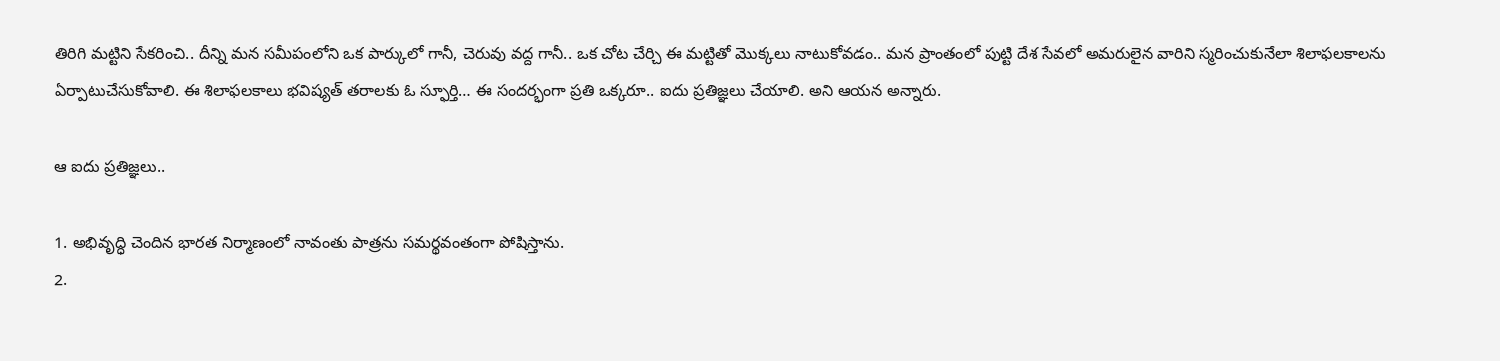తిరిగి మట్టిని సేకరించి.. దీన్ని మన సమీపంలోని ఒక పార్కులో గానీ, చెరువు వద్ద గానీ.. ఒక చోట చేర్చి ఈ మట్టితో మొక్కలు నాటుకోవడం.. మన ప్రాంతంలో పుట్టి దేశ సేవలో అమరులైన వారిని స్మరించుకునేలా శిలాఫలకాలను ఏర్పాటుచేసుకోవాలి. ఈ శిలాఫలకాలు భవిష్యత్ తరాలకు ఓ స్ఫూర్తి… ఈ సందర్భంగా ప్రతి ఒక్కరూ.. ఐదు ప్రతిజ్ఞలు చేయాలి. అని ఆయన అన్నారు.

ఆ ఐదు ప్రతిజ్ఞలు..

1. అభివృద్ధి చెందిన భారత నిర్మాణంలో నావంతు పాత్రను సమర్థవంతంగా పోషిస్తాను.
2.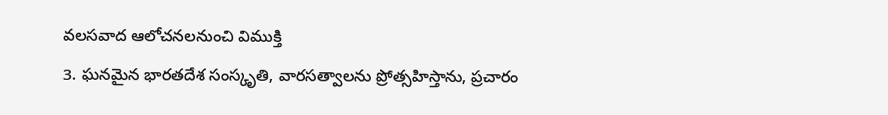వలసవాద ఆలోచనలనుంచి విముక్తి
3. ఘనమైన భారతదేశ సంస్కృతి, వారసత్వాలను ప్రోత్సహిస్తాను, ప్రచారం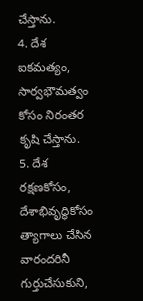చేస్తాను.
4. దేశ ఐకమత్యం, సార్వభౌమత్వం కోసం నిరంతర కృషి చేస్తాను.
5. దేశ రక్షణకోసం, దేశాభివృద్ధికోసం త్యాగాలు చేసిన వారందరినీ గుర్తుచేసుకుని,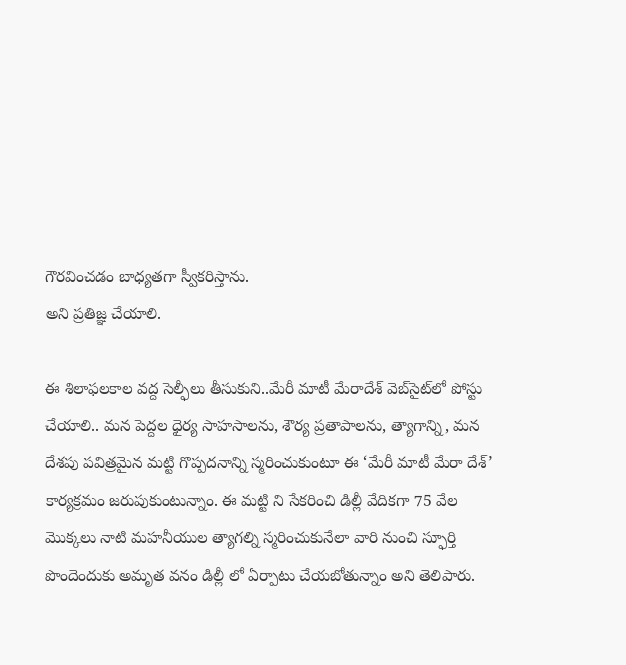గౌరవించడం బాధ్యతగా స్వీకరిస్తాను.
అని ప్రతిజ్ఞ చేయాలి.

ఈ శిలాఫలకాల వద్ద సెల్ఫీలు తీసుకుని..మేరీ మాటీ మేరాదేశ్ వెబ్‌‌సైట్‌లో పోస్టు చేయాలి.. మన పెద్దల ధైర్య సాహసాలను, శౌర్య ప్రతాపాలను, త్యాగాన్ని, మన దేశపు పవిత్రమైన మట్టి గొప్పదనాన్ని స్మరించుకుంటూ ఈ ‘మేరీ మాటీ మేరా దేశ్’ కార్యక్రమం జరుపుకుంటున్నాం. ఈ మట్టి ని సేకరించి డిల్లీ వేదికగా 75 వేల మొక్కలు నాటి మహనీయుల త్యాగల్ని స్మరించుకునేలా వారి నుంచి స్ఫూర్తి పొందెందుకు అమృత వనం డిల్లీ లో ఏర్పాటు చేయబోతున్నాం అని తెలిపారు.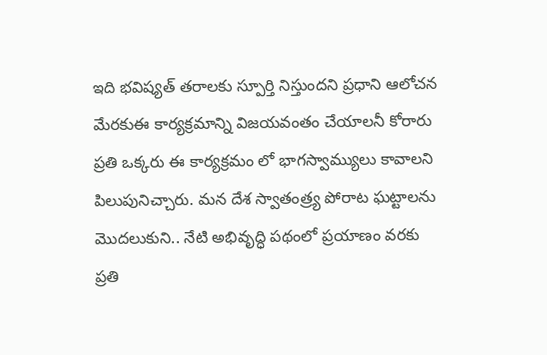ఇది భవిష్యత్ తరాలకు స్పూర్తి నిస్తుందని ప్రధాని ఆలోచన మేరకుఈ కార్యక్రమాన్ని విజయవంతం చేయాలనీ కోరారు ప్రతి ఒక్కరు ఈ కార్యక్రమం లో భాగస్వామ్యులు కావాలని పిలుపునిచ్చారు. మన దేశ స్వాతంత్ర్య పోరాట ఘట్టాలను మొదలుకుని.. నేటి అభివృద్ధి పథంలో ప్రయాణం వరకు ప్రతి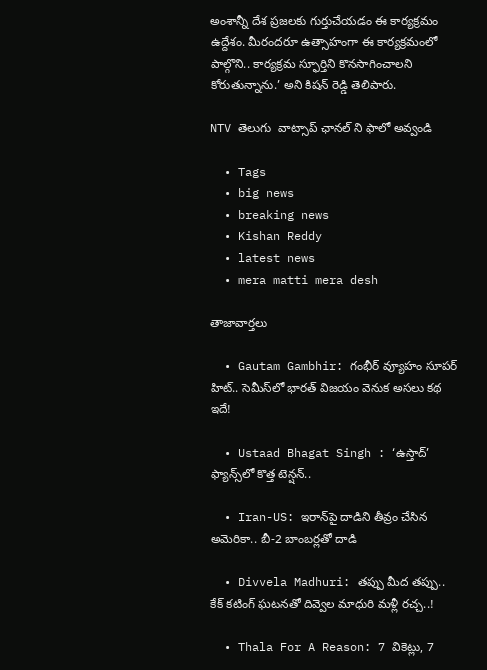అంశాన్నీ దేశ ప్రజలకు గుర్తుచేయడం ఈ కార్యక్రమం ఉద్దేశం. మీరందరూ ఉత్సాహంగా ఈ కార్యక్రమంలో పాల్గొని.. కార్యక్రమ స్ఫూర్తిని కొనసాగించాలని కోరుతున్నాను.’ అని కిషన్ రెడ్డి తెలిపారు.

NTV తెలుగు  వాట్సాప్ ఛానల్ ని ఫాలో అవ్వండి

  • Tags
  • big news
  • breaking news
  • Kishan Reddy
  • latest news
  • mera matti mera desh

తాజావార్తలు

  • Gautam Gambhir: గంభీర్ వ్యూహం సూపర్ హిట్.. సెమీస్‌లో భారత్ విజయం వెనుక అసలు కథ ఇదే!

  • Ustaad Bhagat Singh : ‘ఉస్తాద్’ ఫ్యాన్స్‌లో కొత్త టెన్షన్..

  • Iran-US: ఇరాన్‌పై దాడిని తీవ్రం చేసిన అమెరికా.. బీ-2 బాంబర్లతో దాడి

  • Divvela Madhuri: తప్పు మీద తప్పు.. కేక్ కటింగ్ ఘటనతో దివ్వెల మాధురి మళ్లీ రచ్చ..!

  • Thala For A Reason: 7 వికెట్లు, 7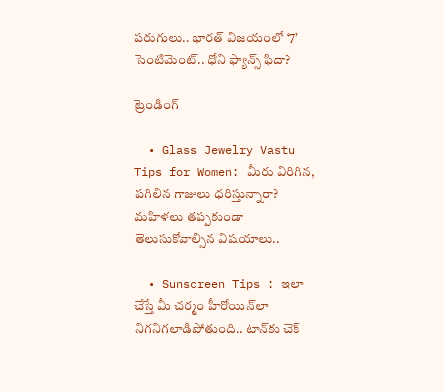పరుగులు.. భారత్ విజయంలో ‘7’ సెంటిమెంట్.. ధోని ఫ్యాన్స్ ఫిదా?

ట్రెండింగ్‌

  • Glass Jewelry Vastu Tips for Women: మీరు విరిగిన, పగిలిన గాజులు ధరిస్తున్నారా? మహిళలు తప్పకుండా తెలుసుకోవాల్సిన విషయాలు..

  • Sunscreen Tips : ఇలా చేస్తే మీ చర్మం హీరోయిన్‌లా నిగనిగలాడిపోతుంది.. టాన్‌కు చెక్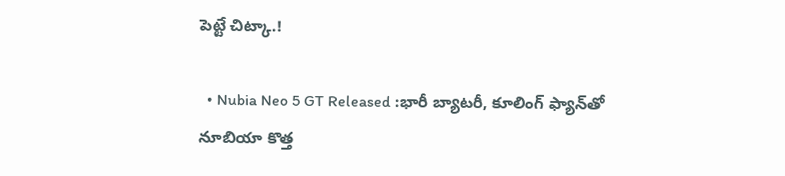పెట్టే చిట్కా.!

  • Nubia Neo 5 GT Released :భారీ బ్యాటరీ, కూలింగ్ ఫ్యాన్‌తో నూబియా కొత్త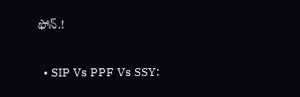ఫోన్.!

  • SIP Vs PPF Vs SSY: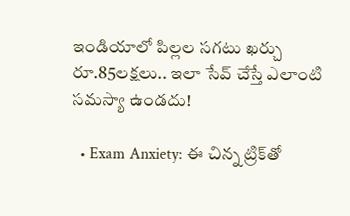ఇండియాలో పిల్లల సగటు ఖర్చు రూ.85లక్షలు.. ఇలా సేవ్ చేస్తే ఎలాంటి సమస్యా ఉండదు!

  • Exam Anxiety: ఈ చిన్న ట్రిక్‌తో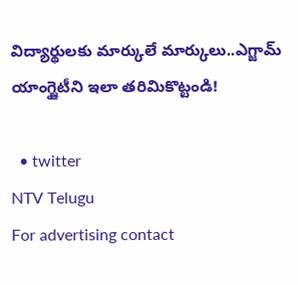విద్యార్థులకు మార్కులే మార్కులు..ఎగ్జామ్‌ యాంగ్జైటీని ఇలా తరిమికొట్టండి!

  • twitter
NTV Telugu
For advertising contact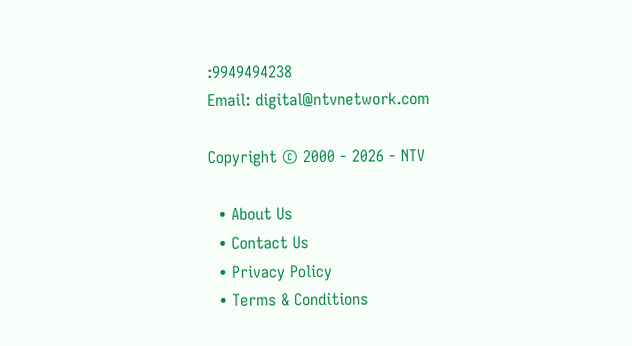:9949494238
Email: digital@ntvnetwork.com

Copyright © 2000 - 2026 - NTV

  • About Us
  • Contact Us
  • Privacy Policy
  • Terms & Conditions